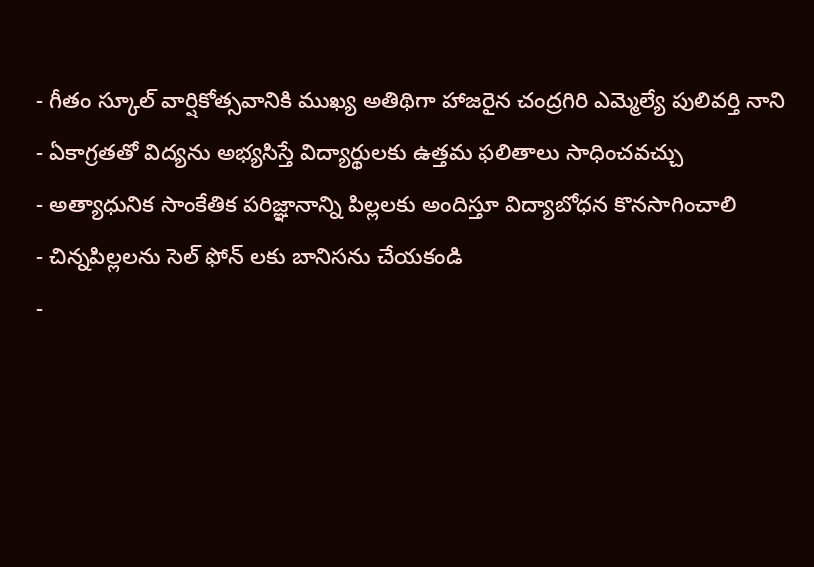- గీతం స్కూల్ వార్షికోత్సవానికి ముఖ్య అతిథిగా హాజరైన చంద్రగిరి ఎమ్మెల్యే పులివర్తి నాని
- ఏకాగ్రతతో విద్యను అభ్యసిస్తే విద్యార్థులకు ఉత్తమ ఫలితాలు సాధించవచ్చు
- అత్యాధునిక సాంకేతిక పరిజ్ఞానాన్ని పిల్లలకు అందిస్తూ విద్యాబోధన కొనసాగించాలి
- చిన్నపిల్లలను సెల్ ఫోన్ లకు బానిసను చేయకండి
-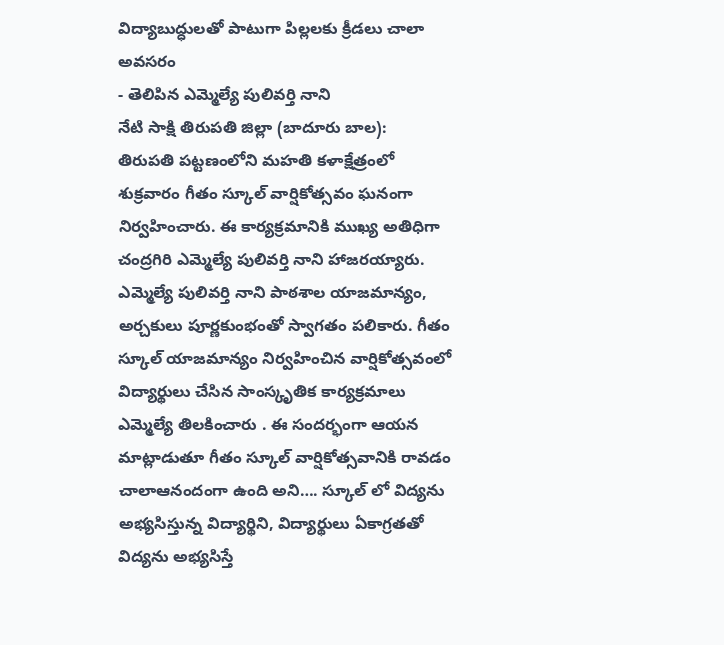విద్యాబుద్ధులతో పాటుగా పిల్లలకు క్రీడలు చాలా అవసరం
- తెలిపిన ఎమ్మెల్యే పులివర్తి నాని
నేటి సాక్షి తిరుపతి జిల్లా (బాదూరు బాల):
తిరుపతి పట్టణంలోని మహతి కళాక్షేత్రంలో శుక్రవారం గీతం స్కూల్ వార్షికోత్సవం ఘనంగా నిర్వహించారు. ఈ కార్యక్రమానికి ముఖ్య అతిధిగా చంద్రగిరి ఎమ్మెల్యే పులివర్తి నాని హాజరయ్యారు. ఎమ్మెల్యే పులివర్తి నాని పాఠశాల యాజమాన్యం, అర్చకులు పూర్ణకుంభంతో స్వాగతం పలికారు. గీతం స్కూల్ యాజమాన్యం నిర్వహించిన వార్షికోత్సవంలో విద్యార్థులు చేసిన సాంస్కృతిక కార్యక్రమాలు ఎమ్మెల్యే తిలకించారు . ఈ సందర్భంగా ఆయన మాట్లాడుతూ గీతం స్కూల్ వార్షికోత్సవానికి రావడం చాలాఆనందంగా ఉంది అని…. స్కూల్ లో విద్యను అభ్యసిస్తున్న విద్యార్థిని, విద్యార్థులు ఏకాగ్రతతో విద్యను అభ్యసిస్తే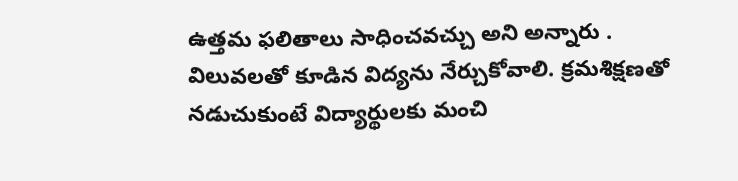ఉత్తమ ఫలితాలు సాధించవచ్చు అని అన్నారు . విలువలతో కూడిన విద్యను నేర్చుకోవాలి. క్రమశిక్షణతో నడుచుకుంటే విద్యార్థులకు మంచి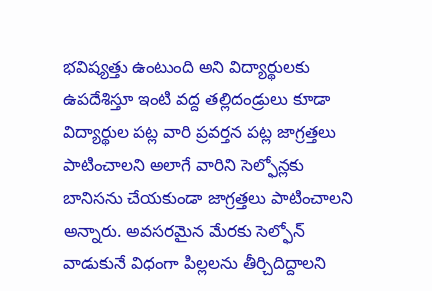భవిష్యత్తు ఉంటుంది అని విద్యార్థులకు ఉపదేశిస్తూ ఇంటి వద్ద తల్లిదండ్రులు కూడా విద్యార్థుల పట్ల వారి ప్రవర్తన పట్ల జాగ్రత్తలు పాటించాలని అలాగే వారిని సెల్ఫోన్లకు బానిసను చేయకుండా జాగ్రత్తలు పాటించాలని అన్నారు. అవసరమైన మేరకు సెల్ఫోన్ వాడుకునే విధంగా పిల్లలను తీర్చిదిద్దాలని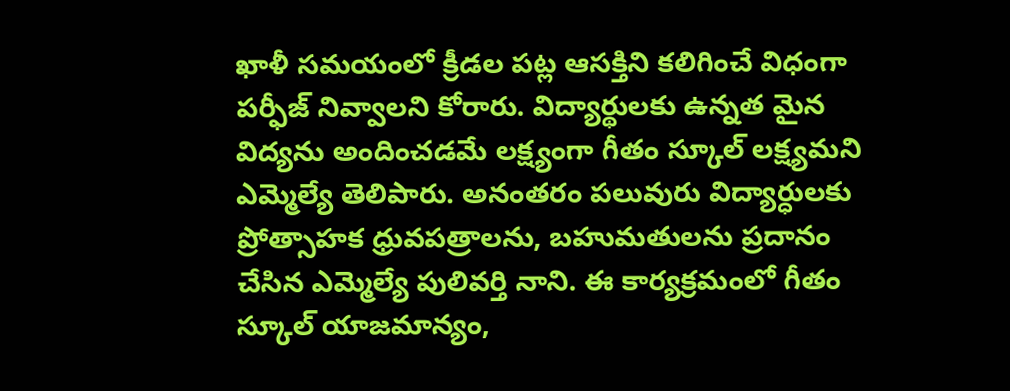ఖాళీ సమయంలో క్రీడల పట్ల ఆసక్తిని కలిగించే విధంగా పర్ఫీజ్ నివ్వాలని కోరారు. విద్యార్థులకు ఉన్నత మైన విద్యను అందించడమే లక్ష్యంగా గీతం స్కూల్ లక్ష్యమని ఎమ్మెల్యే తెలిపారు. అనంతరం పలువురు విద్యార్ధులకు ప్రోత్సాహక ధ్రువపత్రాలను, బహుమతులను ప్రదానం చేసిన ఎమ్మెల్యే పులివర్తి నాని. ఈ కార్యక్రమంలో గీతం స్కూల్ యాజమాన్యం,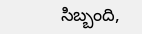సిబ్బంది,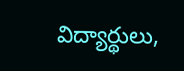విద్యార్థులు,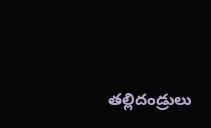తల్లిదండ్రులు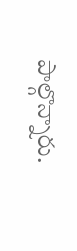పాల్గొన్నారు.